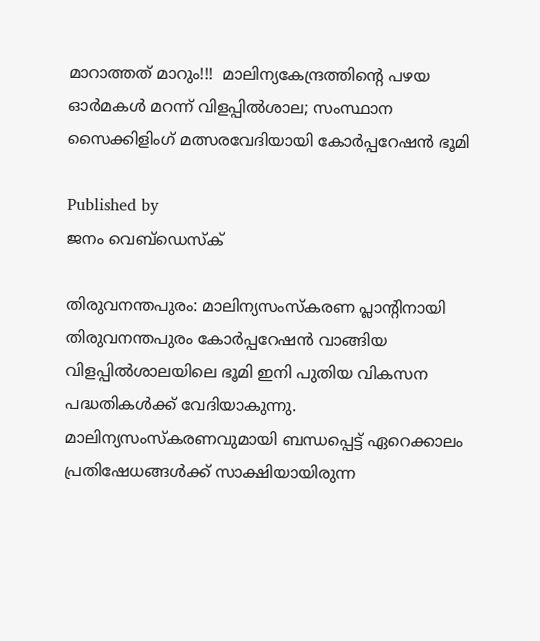മാറാത്തത് മാറും!!!  മാലിന്യകേന്ദ്രത്തിന്റെ പഴയ ഓർമകൾ മറന്ന് വിളപ്പിൽശാല; സംസ്ഥാന സൈക്കിളിംഗ് മത്സരവേദിയായി കോർപ്പറേഷൻ ഭൂമി

Published by
ജനം വെബ്‌ഡെസ്ക്

തിരുവനന്തപുരം: മാലിന്യസംസ്‌കരണ പ്ലാന്റിനായി തിരുവനന്തപുരം കോർപ്പറേഷൻ വാങ്ങിയ വിളപ്പിൽശാലയിലെ ഭൂമി ഇനി പുതിയ വികസന പദ്ധതികൾക്ക് വേദിയാകുന്നു. മാലിന്യസംസ്‌കരണവുമായി ബന്ധപ്പെട്ട് ഏറെക്കാലം പ്രതിഷേധങ്ങൾക്ക് സാക്ഷിയായിരുന്ന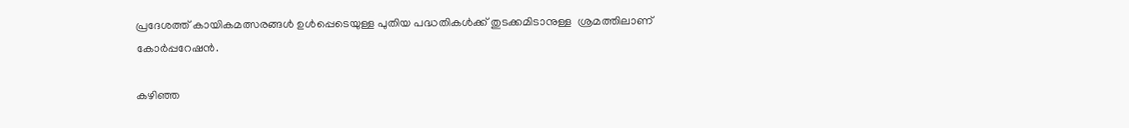പ്രദേശത്ത് കായികമത്സരങ്ങൾ ഉൾപ്പെടെയുള്ള പുതിയ പദ്ധതികൾക്ക് തുടക്കമിടാനുള്ള  ശ്രമത്തിലാണ് കോർപ്പറേഷൻ.

കഴിഞ്ഞ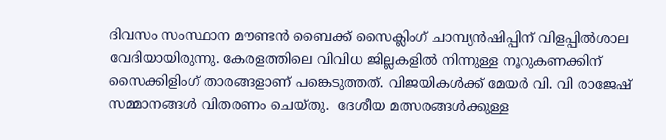ദിവസം സംസ്ഥാന മൗണ്ടൻ ബൈക്ക് സൈക്ലിംഗ് ചാമ്പ്യൻഷിപ്പിന് വിളപ്പിൽശാല വേദിയായിരുന്നു. കേരളത്തിലെ വിവിധ ജില്ലകളിൽ നിന്നുള്ള നൂറുകണക്കിന് സൈക്കിളിംഗ് താരങ്ങളാണ് പങ്കെടുത്തത്. വിജയികൾക്ക് മേയർ വി. വി രാജേഷ് സമ്മാനങ്ങൾ വിതരണം ചെയ്തു.  ദേശീയ മത്സരങ്ങൾക്കുള്ള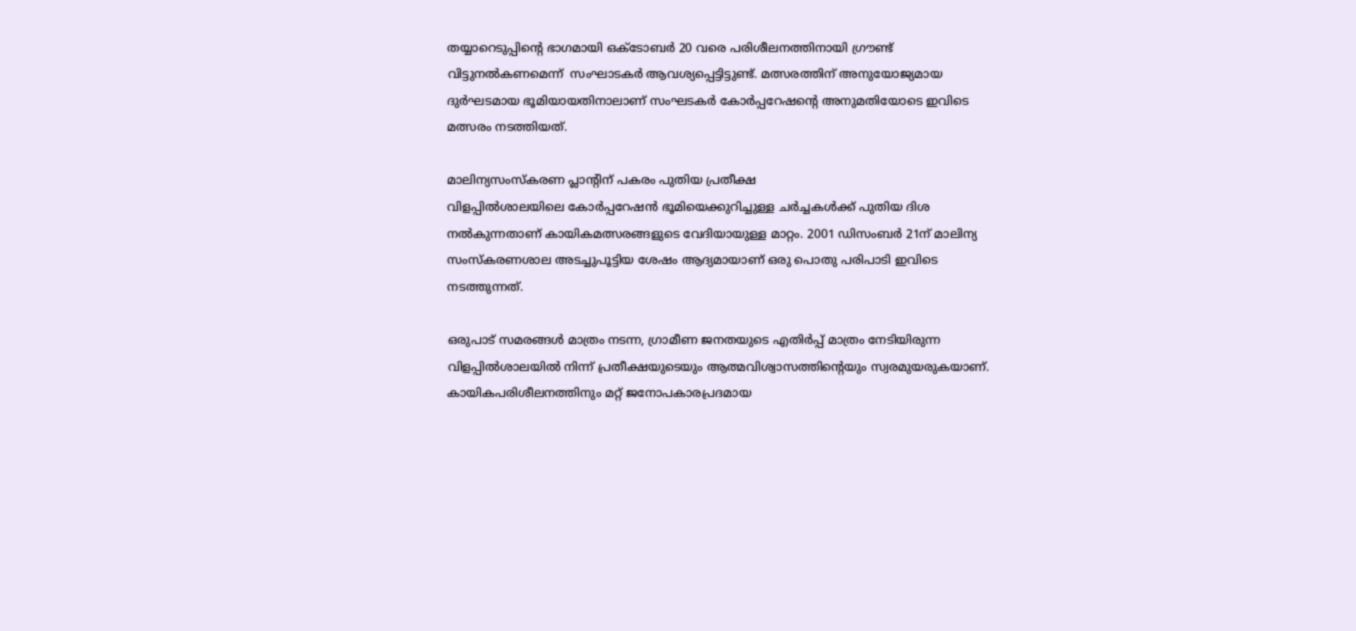തയ്യാറെടുപ്പിന്റെ ഭാഗമായി ഒക്ടോബർ 20 വരെ പരിശീലനത്തിനായി ഗ്രൗണ്ട് വിട്ടുനൽകണമെന്ന്  സംഘാടകർ ആവശ്യപ്പെട്ടിട്ടുണ്ട്. മത്സരത്തിന് അനുയോജ്യമായ ദുർഘടമായ ഭൂമിയായതിനാലാണ് സംഘടകർ കോർപ്പറേഷന്റെ അനുമതിയോടെ ഇവിടെ മത്സരം നടത്തിയത്.

മാലിന്യസംസ്‌കരണ പ്ലാന്റിന് പകരം പുതിയ പ്രതീക്ഷ
വിളപ്പിൽശാലയിലെ കോർപ്പറേഷൻ ഭൂമിയെക്കുറിച്ചുള്ള ചർച്ചകൾക്ക് പുതിയ ദിശ നൽകുന്നതാണ് കായികമത്സരങ്ങളുടെ വേദിയായുള്ള മാറ്റം. 2001 ഡിസംബർ 21ന് മാലിന്യ സംസ്കരണശാല അടച്ചുപൂട്ടിയ ശേഷം ആദ്യമായാണ് ഒരു പൊതു പരിപാടി ഇവിടെ നടത്തുന്നത്.

ഒരുപാട് സമരങ്ങൾ മാത്രം നടന്ന, ഗ്രാമീണ ജനതയുടെ എതിർപ്പ് മാത്രം നേടിയിരുന്ന വിളപ്പിൽശാലയിൽ നിന്ന് പ്രതീക്ഷയുടെയും ആത്മവിശ്വാസത്തിന്റെയും സ്വരമുയരുകയാണ്. കായികപരിശീലനത്തിനും മറ്റ് ജനോപകാരപ്രദമായ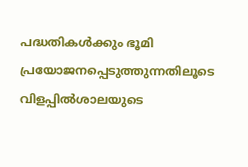പദ്ധതികൾക്കും ഭൂമി പ്രയോജനപ്പെടുത്തുന്നതിലൂടെ വിളപ്പിൽശാലയുടെ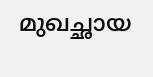മുഖച്ഛായ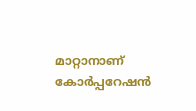മാറ്റാനാണ് കോർപ്പറേഷൻ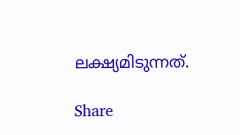ലക്ഷ്യമിടുന്നത്.

Share